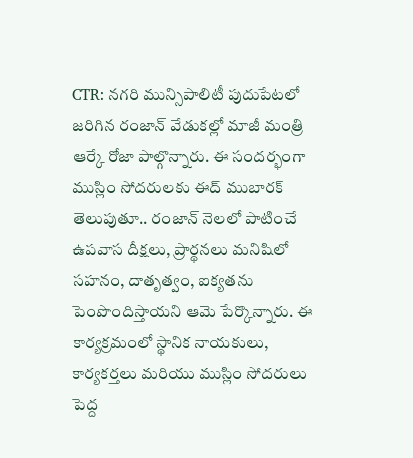CTR: నగరి మున్సిపాలిటీ పుదుపేటలో జరిగిన రంజాన్ వేడుకల్లో మాజీ మంత్రి ఆర్కే రోజా పాల్గొన్నారు. ఈ సందర్భంగా ముస్లిం సోదరులకు ఈద్ ముబారక్ తెలుపుతూ.. రంజాన్ నెలలో పాటించే ఉపవాస దీక్షలు, ప్రార్థనలు మనిషిలో సహనం, దాతృత్వం, ఐక్యతను పెంపొందిస్తాయని ఆమె పేర్కొన్నారు. ఈ కార్యక్రమంలో స్థానిక నాయకులు, కార్యకర్తలు మరియు ముస్లిం సోదరులు పెద్ద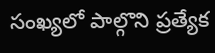సంఖ్యలో పాల్గొని ప్రత్యేక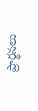ప్రార్థనలు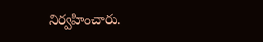నిర్వహించారు.